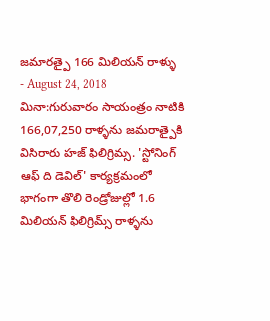జమారత్పై 166 మిలియన్ రాళ్ళు
- August 24, 2018
మినా:గురువారం సాయంత్రం నాటికి 166,07,250 రాళ్ళను జమరాత్పైకి విసిరారు హజ్ ఫిలిగ్రిమ్స. 'స్టోనింగ్ ఆఫ్ ది డెవిల్' కార్యక్రమంలో భాగంగా తొలి రెండ్రోజుల్లో 1.6 మిలియన్ ఫిలిగ్రిమ్స్ రాళ్ళను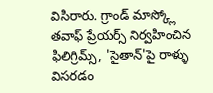విసిరారు. గ్రాండ్ మాస్క్లో తవాఫ్ ప్రేయర్స్ నిర్వహించిన ఫిలిగ్రిమ్స్, 'సైతాన్'పై రాళ్ళు విసరడం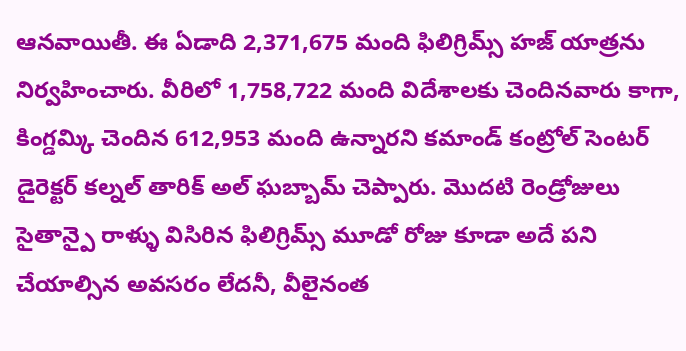ఆనవాయితీ. ఈ ఏడాది 2,371,675 మంది ఫిలిగ్రిమ్స్ హజ్ యాత్రను నిర్వహించారు. వీరిలో 1,758,722 మంది విదేశాలకు చెందినవారు కాగా, కింగ్డమ్కి చెందిన 612,953 మంది ఉన్నారని కమాండ్ కంట్రోల్ సెంటర్ డైరెక్టర్ కల్నల్ తారిక్ అల్ ఘబ్బామ్ చెప్పారు. మొదటి రెండ్రోజులు సైతాన్పై రాళ్ళు విసిరిన ఫిలిగ్రిమ్స్ మూడో రోజు కూడా అదే పని చేయాల్సిన అవసరం లేదనీ, వీలైనంత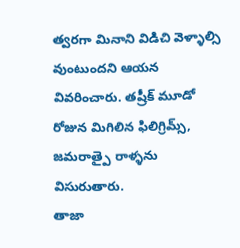త్వరగా మినాని విడిచి వెళ్ళాల్సి వుంటుందని ఆయన వివరించారు. తష్రీక్ మూడో రోజున మిగిలిన ఫిలిగ్రిమ్స్, జమరాత్పై రాళ్ళను విసురుతారు.
తాజా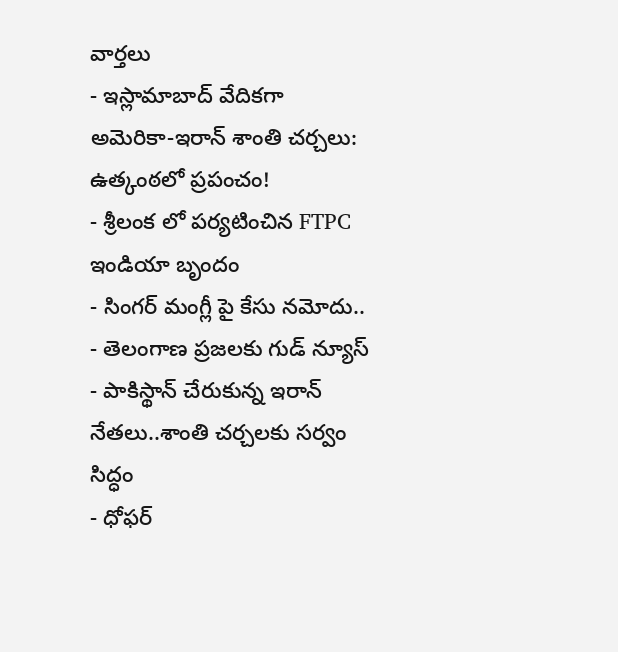వార్తలు
- ఇస్లామాబాద్ వేదికగా అమెరికా-ఇరాన్ శాంతి చర్చలు: ఉత్కంఠలో ప్రపంచం!
- శ్రీలంక లో పర్యటించిన FTPC ఇండియా బృందం
- సింగర్ మంగ్లీ పై కేసు నమోదు..
- తెలంగాణ ప్రజలకు గుడ్ న్యూస్
- పాకిస్థాన్ చేరుకున్న ఇరాన్ నేతలు..శాంతి చర్చలకు సర్వం సిద్ధం
- ధోఫర్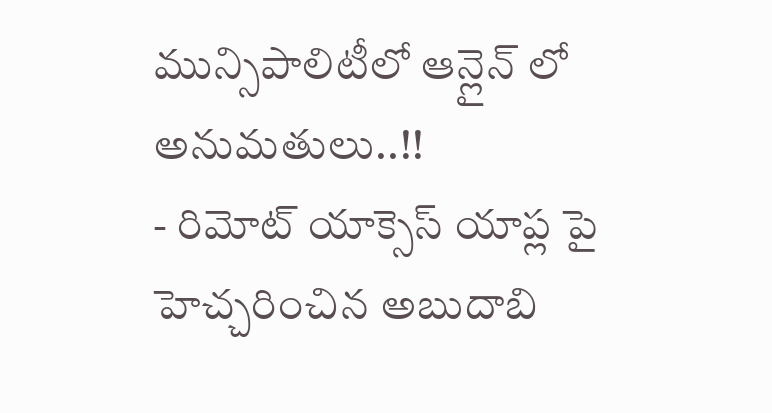మున్సిపాలిటీలో ఆన్లైన్ లో అనుమతులు..!!
- రిమోట్ యాక్సెస్ యాప్ల పై హెచ్చరించిన అబుదాబి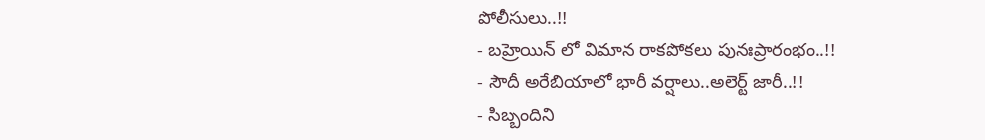పోలీసులు..!!
- బహ్రెయిన్ లో విమాన రాకపోకలు పునఃప్రారంభం..!!
- సౌదీ అరేబియాలో భారీ వర్షాలు..అలెర్ట్ జారీ..!!
- సిబ్బందిని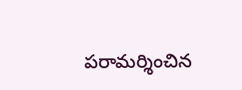పరామర్శించిన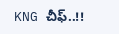KNG చీఫ్..!!